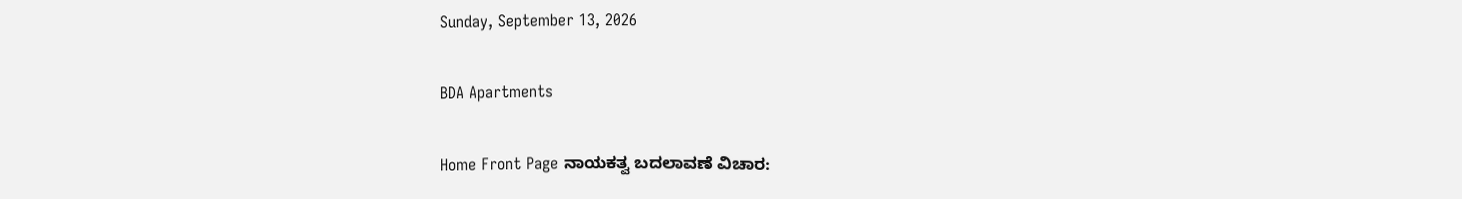Sunday, September 13, 2026

BDA Apartments

Home Front Page ನಾಯಕತ್ವ ಬದಲಾವಣೆ ವಿಚಾರ: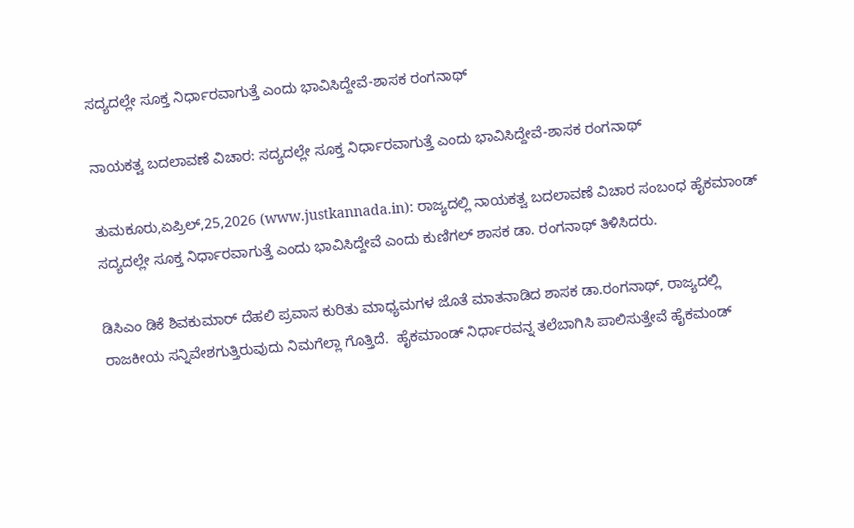ಸದ್ಯದಲ್ಲೇ ಸೂಕ್ತ ನಿರ್ಧಾರವಾಗುತ್ತೆ ಎಂದು ಭಾವಿಸಿದ್ದೇವೆ-ಶಾಸಕ ರಂಗನಾಥ್

ನಾಯಕತ್ವ ಬದಲಾವಣೆ ವಿಚಾರ: ಸದ್ಯದಲ್ಲೇ ಸೂಕ್ತ ನಿರ್ಧಾರವಾಗುತ್ತೆ ಎಂದು ಭಾವಿಸಿದ್ದೇವೆ-ಶಾಸಕ ರಂಗನಾಥ್

ತುಮಕೂರು,ಏಪ್ರಿಲ್,25,2026 (www.justkannada.in): ರಾಜ್ಯದಲ್ಲಿ ನಾಯಕತ್ವ ಬದಲಾವಣೆ ವಿಚಾರ ಸಂಬಂಧ ಹೈಕಮಾಂಡ್ ಸದ್ಯದಲ್ಲೇ ಸೂಕ್ತ ನಿರ್ಧಾರವಾಗುತ್ತೆ ಎಂದು ಭಾವಿಸಿದ್ದೇವೆ ಎಂದು ಕುಣಿಗಲ್ ಶಾಸಕ ಡಾ. ರಂಗನಾಥ್ ತಿಳಿಸಿದರು.

ಡಿಸಿಎಂ ಡಿಕೆ ಶಿವಕುಮಾರ್ ದೆಹಲಿ ಪ್ರವಾಸ ಕುರಿತು ಮಾಧ್ಯಮಗಳ ಜೊತೆ ಮಾತನಾಡಿದ ಶಾಸಕ ಡಾ.ರಂಗನಾಥ್, ರಾಜ್ಯದಲ್ಲಿ ರಾಜಕೀಯ ಸನ್ನಿವೇಶಗುತ್ತಿರುವುದು ನಿಮಗೆಲ್ಲಾ ಗೊತ್ತಿದೆ.  ಹೈಕಮಾಂಡ್ ನಿರ್ಧಾರವನ್ನ ತಲೆಬಾಗಿಸಿ ಪಾಲಿಸುತ್ತೇವೆ ಹೈಕಮಂಡ್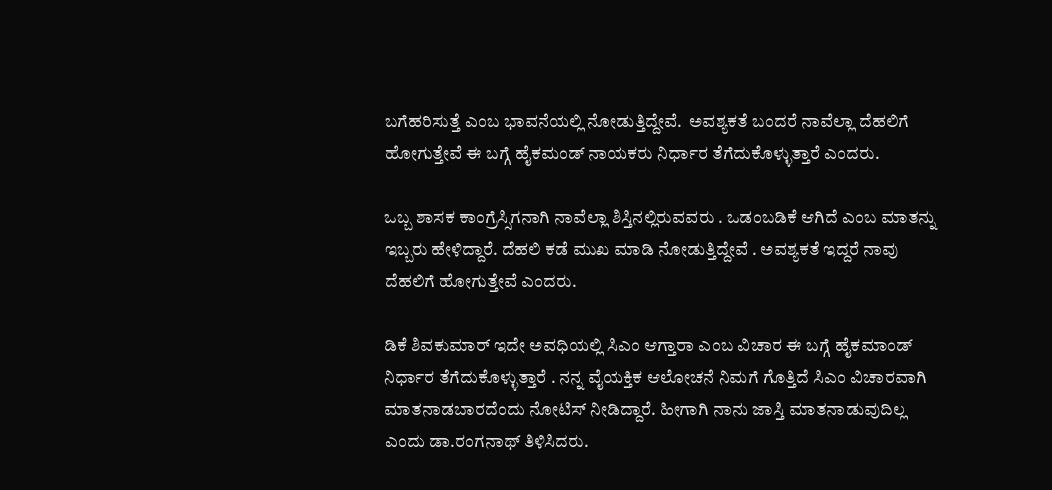ಬಗೆಹರಿಸುತ್ತೆ ಎಂಬ ಭಾವನೆಯಲ್ಲಿ ನೋಡುತ್ತಿದ್ದೇವೆ.  ಅವಶ್ಯಕತೆ ಬಂದರೆ ನಾವೆಲ್ಲಾ ದೆಹಲಿಗೆ ಹೋಗುತ್ತೇವೆ ಈ ಬಗ್ಗೆ ಹೈಕಮಂಡ್ ನಾಯಕರು ನಿರ್ಧಾರ ತೆಗೆದುಕೊಳ್ಳುತ್ತಾರೆ ಎಂದರು.

ಒಬ್ಬ ಶಾಸಕ ಕಾಂಗ್ರೆಸ್ಸಿಗನಾಗಿ ನಾವೆಲ್ಲಾ ಶಿಸ್ತಿನಲ್ಲಿರುವವರು . ಒಡಂಬಡಿಕೆ ಆಗಿದೆ ಎಂಬ ಮಾತನ್ನು ಇಬ್ಬರು ಹೇಳಿದ್ದಾರೆ. ದೆಹಲಿ ಕಡೆ ಮುಖ ಮಾಡಿ ನೋಡುತ್ತಿದ್ದೇವೆ . ಅವಶ್ಯಕತೆ ಇದ್ದರೆ ನಾವು ದೆಹಲಿಗೆ ಹೋಗುತ್ತೇವೆ ಎಂದರು.

ಡಿಕೆ ಶಿವಕುಮಾರ್ ಇದೇ ಅವಧಿಯಲ್ಲಿ ಸಿಎಂ ಆಗ್ತಾರಾ ಎಂಬ ವಿಚಾರ ಈ ಬಗ್ಗೆ ಹೈಕಮಾಂಡ್  ನಿರ್ಧಾರ ತೆಗೆದುಕೊಳ್ಳುತ್ತಾರೆ . ನನ್ನ ವೈಯಕ್ತಿಕ ಆಲೋಚನೆ ನಿಮಗೆ ಗೊತ್ತಿದೆ ಸಿಎಂ ವಿಚಾರವಾಗಿ ಮಾತನಾಡಬಾರದೆಂದು ನೋಟಿಸ್ ನೀಡಿದ್ದಾರೆ. ಹೀಗಾಗಿ ನಾನು ಜಾಸ್ತಿ ಮಾತನಾಡುವುದಿಲ್ಲ ಎಂದು ಡಾ.ರಂಗನಾಥ್ ತಿಳಿಸಿದರು.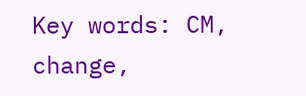Key words: CM, change,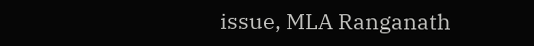issue, MLA Ranganath